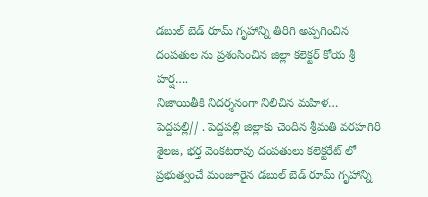డబుల్ బెడ్ రూమ్ గృహాన్ని తిరిగి అప్పగించిన దంపతుల ను ప్రశంసించిన జిల్లా కలెక్టర్ కోయ శ్రీ హర్ష….
నిజాయితీకి నిదర్శనంగా నిలిచిన మహిళ…
పెద్దపల్లి// . పెద్దపల్లి జిల్లాకు చెందిన శ్రీమతి వరహగిరి శైలజ, భర్త వెంకటరావు దంపతులు కలెక్టరేట్ లో ప్రభుత్వంచే మంజూరైన డబుల్ బెడ్ రూమ్ గృహాన్ని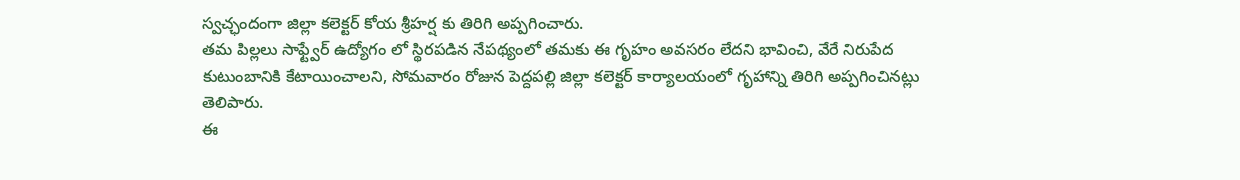స్వచ్ఛందంగా జిల్లా కలెక్టర్ కోయ శ్రీహర్ష కు తిరిగి అప్పగించారు.
తమ పిల్లలు సాఫ్ట్వేర్ ఉద్యోగం లో స్థిరపడిన నేపథ్యంలో తమకు ఈ గృహం అవసరం లేదని భావించి, వేరే నిరుపేద కుటుంబానికి కేటాయించాలని, సోమవారం రోజున పెద్దపల్లి జిల్లా కలెక్టర్ కార్యాలయంలో గృహాన్ని తిరిగి అప్పగించినట్లు తెలిపారు.
ఈ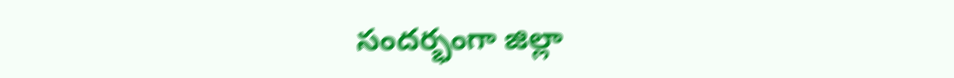సందర్భంగా జిల్లా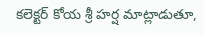కలెక్టర్ కోయ శ్రీ హర్ష మాట్లాడుతూ,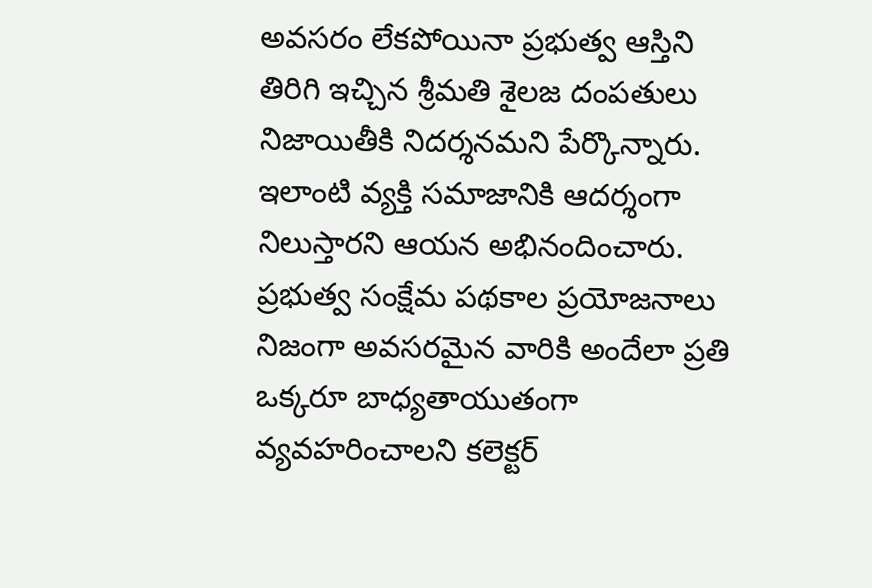అవసరం లేకపోయినా ప్రభుత్వ ఆస్తిని తిరిగి ఇచ్చిన శ్రీమతి శైలజ దంపతులు నిజాయితీకి నిదర్శనమని పేర్కొన్నారు. ఇలాంటి వ్యక్తి సమాజానికి ఆదర్శంగా నిలుస్తారని ఆయన అభినందించారు.
ప్రభుత్వ సంక్షేమ పథకాల ప్రయోజనాలు నిజంగా అవసరమైన వారికి అందేలా ప్రతి ఒక్కరూ బాధ్యతాయుతంగా వ్యవహరించాలని కలెక్టర్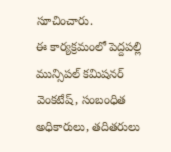సూచించారు.
ఈ కార్యక్రమంలో పెద్దపల్లి మున్సిపల్ కమిషనర్ వెంకటేష్, సంబంధిత అధికారులు, తదితరులు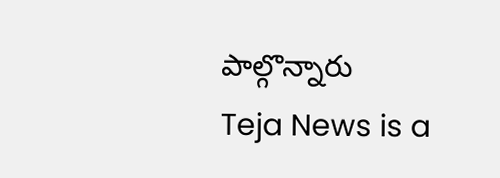పాల్గొన్నారు
Teja News is a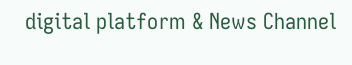digital platform & News Channel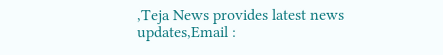,Teja News provides latest news updates,Email :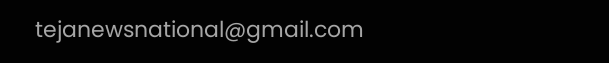tejanewsnational@gmail.com